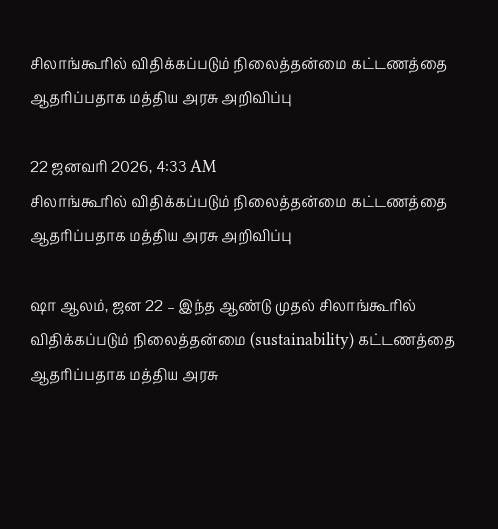சிலாங்கூரில் விதிக்கப்படும் நிலைத்தன்மை கட்டணத்தை ஆதரிப்பதாக மத்திய அரசு அறிவிப்பு

22 ஜனவரி 2026, 4:33 AM
சிலாங்கூரில் விதிக்கப்படும் நிலைத்தன்மை கட்டணத்தை ஆதரிப்பதாக மத்திய அரசு அறிவிப்பு

ஷா ஆலம், ஜன 22 – இந்த ஆண்டு முதல் சிலாங்கூரில் விதிக்கப்படும் நிலைத்தன்மை (sustainability) கட்டணத்தை ஆதரிப்பதாக மத்திய அரசு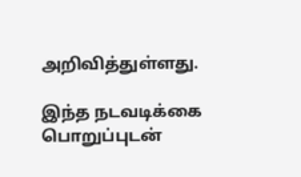அறிவித்துள்ளது.

இந்த நடவடிக்கை பொறுப்புடன்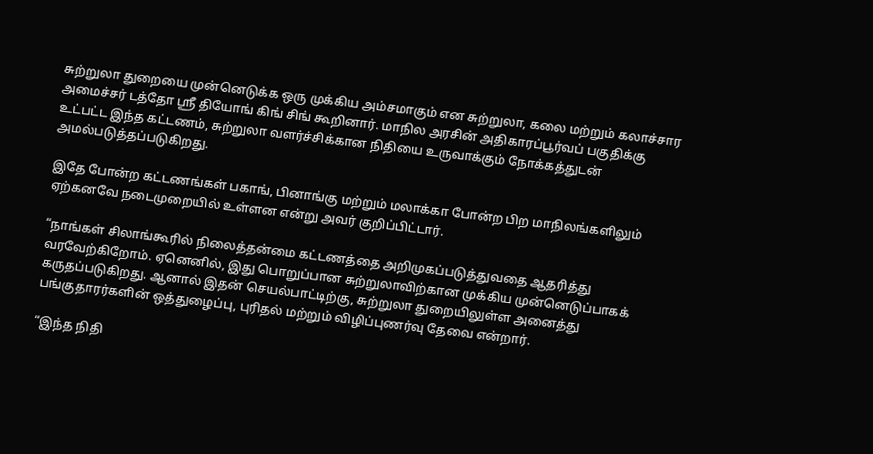சுற்றுலா துறையை முன்னெடுக்க ஒரு முக்கிய அம்சமாகும் என சுற்றுலா, கலை மற்றும் கலாச்சார அமைச்சர் டத்தோ ஶ்ரீ தியோங் கிங் சிங் கூறினார். மாநில அரசின் அதிகாரப்பூர்வப் பகுதிக்கு உட்பட்ட இந்த கட்டணம், சுற்றுலா வளர்ச்சிக்கான நிதியை உருவாக்கும் நோக்கத்துடன் அமல்படுத்தப்படுகிறது.

இதே போன்ற கட்டணங்கள் பகாங், பினாங்கு மற்றும் மலாக்கா போன்ற பிற மாநிலங்களிலும் ஏற்கனவே நடைமுறையில் உள்ளன என்று அவர் குறிப்பிட்டார்.

“நாங்கள் சிலாங்கூரில் நிலைத்தன்மை கட்டணத்தை அறிமுகப்படுத்துவதை ஆதரித்து வரவேற்கிறோம். ஏனெனில், இது பொறுப்பான சுற்றுலாவிற்கான முக்கிய முன்னெடுப்பாகக் கருதப்படுகிறது. ஆனால் இதன் செயல்பாட்டிற்கு, சுற்றுலா துறையிலுள்ள அனைத்து பங்குதாரர்களின் ஒத்துழைப்பு, புரிதல் மற்றும் விழிப்புணர்வு தேவை என்றார்.

“இந்த நிதி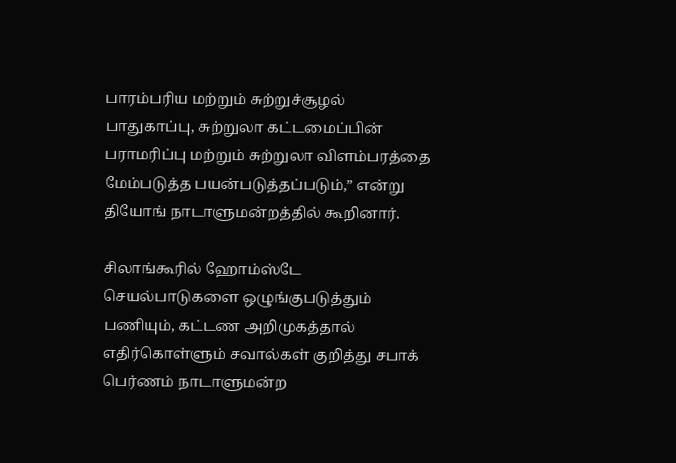பாரம்பரிய மற்றும் சுற்றுச்சூழல் பாதுகாப்பு, சுற்றுலா கட்டமைப்பின் பராமரிப்பு மற்றும் சுற்றுலா விளம்பரத்தை மேம்படுத்த பயன்படுத்தப்படும்,” என்று தியோங் நாடாளுமன்றத்தில் கூறினார்.

சிலாங்கூரில் ஹோம்ஸ்டே செயல்பாடுகளை ஒழுங்குபடுத்தும் பணியும், கட்டண அறிமுகத்தால் எதிர்கொள்ளும் சவால்கள் குறித்து சபாக் பெர்ணம் நாடாளுமன்ற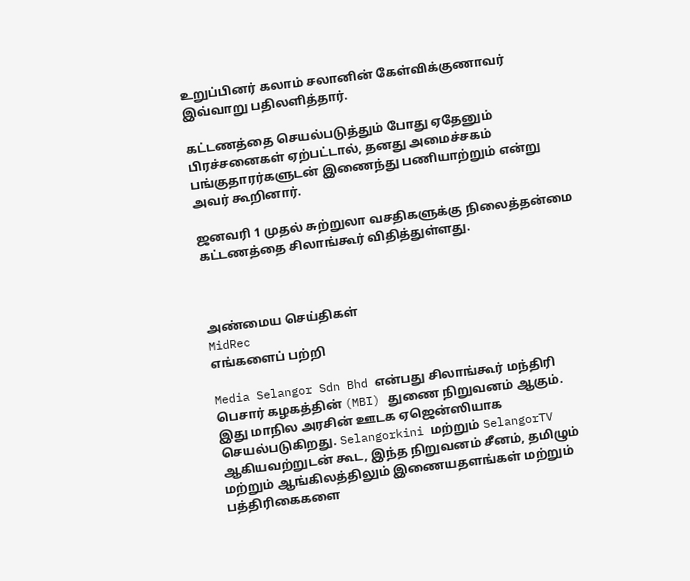உறுப்பினர் கலாம் சலானின் கேள்விக்குணாவர் இவ்வாறு பதிலளித்தார்.

கட்டணத்தை செயல்படுத்தும் போது ஏதேனும் பிரச்சனைகள் ஏற்பட்டால், தனது அமைச்சகம் பங்குதாரர்களுடன் இணைந்து பணியாற்றும் என்று அவர் கூறினார்.

ஜனவரி 1 முதல் சுற்றுலா வசதிகளுக்கு நிலைத்தன்மை கட்டணத்தை சிலாங்கூர் விதித்துள்ளது.



அண்மைய செய்திகள்
MidRec
எங்களைப் பற்றி

Media Selangor Sdn Bhd என்பது சிலாங்கூர் மந்திரி பெசார் கழகத்தின் (MBI) துணை நிறுவனம் ஆகும். இது மாநில அரசின் ஊடக ஏஜென்ஸியாக செயல்படுகிறது. Selangorkini மற்றும் SelangorTV ஆகியவற்றுடன் கூட, இந்த நிறுவனம் சீனம், தமிழும் மற்றும் ஆங்கிலத்திலும் இணையதளங்கள் மற்றும் பத்திரிகைகளை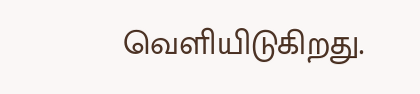வெளியிடுகிறது.